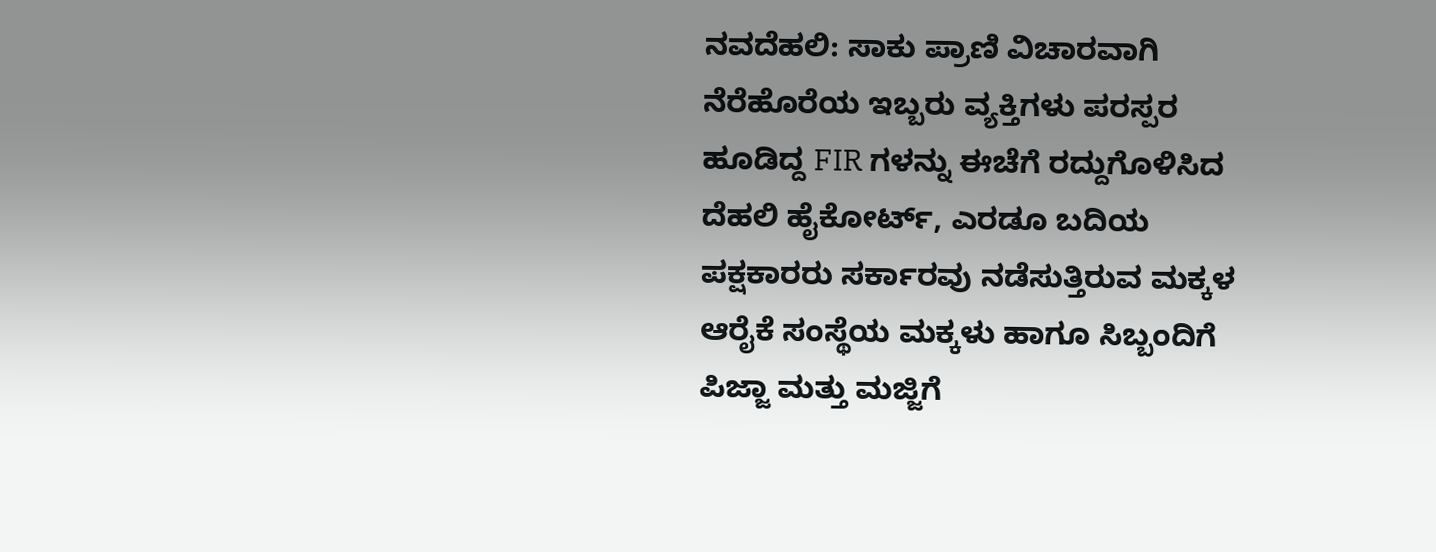ನವದೆಹಲಿ: ಸಾಕು ಪ್ರಾಣಿ ವಿಚಾರವಾಗಿ ನೆರೆಹೊರೆಯ ಇಬ್ಬರು ವ್ಯಕ್ತಿಗಳು ಪರಸ್ಪರ ಹೂಡಿದ್ದ FIR ಗಳನ್ನು ಈಚೆಗೆ ರದ್ದುಗೊಳಿಸಿದ ದೆಹಲಿ ಹೈಕೋರ್ಟ್, ಎರಡೂ ಬದಿಯ ಪಕ್ಷಕಾರರು ಸರ್ಕಾರವು ನಡೆಸುತ್ತಿರುವ ಮಕ್ಕಳ ಆರೈಕೆ ಸಂಸ್ಥೆಯ ಮಕ್ಕಳು ಹಾಗೂ ಸಿಬ್ಬಂದಿಗೆ ಪಿಜ್ಜಾ ಮತ್ತು ಮಜ್ಜಿಗೆ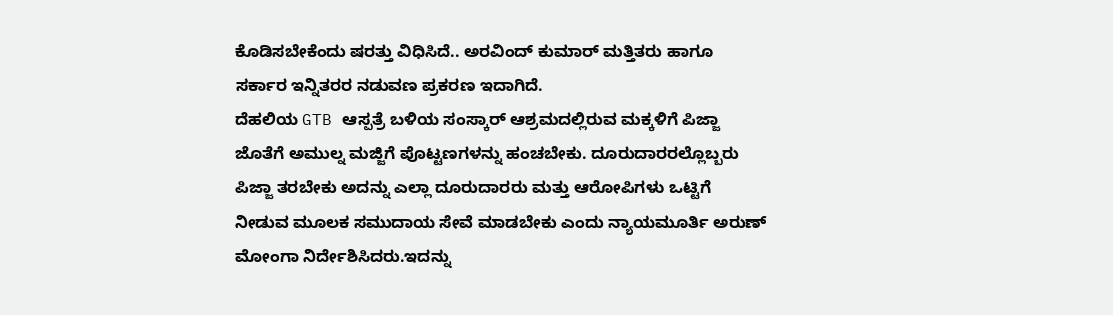ಕೊಡಿಸಬೇಕೆಂದು ಷರತ್ತು ವಿಧಿಸಿದೆ.. ಅರವಿಂದ್ ಕುಮಾರ್ ಮತ್ತಿತರು ಹಾಗೂ ಸರ್ಕಾರ ಇನ್ನಿತರರ ನಡುವಣ ಪ್ರಕರಣ ಇದಾಗಿದೆ.
ದೆಹಲಿಯ GTB ಆಸ್ಪತ್ರೆ ಬಳಿಯ ಸಂಸ್ಕಾರ್ ಆಶ್ರಮದಲ್ಲಿರುವ ಮಕ್ಕಳಿಗೆ ಪಿಜ್ಜಾ ಜೊತೆಗೆ ಅಮುಲ್ನ ಮಜ್ಜಿಗೆ ಪೊಟ್ಟಣಗಳನ್ನು ಹಂಚಬೇಕು. ದೂರುದಾರರಲ್ಲೊಬ್ಬರು ಪಿಜ್ಜಾ ತರಬೇಕು ಅದನ್ನು ಎಲ್ಲಾ ದೂರುದಾರರು ಮತ್ತು ಆರೋಪಿಗಳು ಒಟ್ಟಿಗೆ ನೀಡುವ ಮೂಲಕ ಸಮುದಾಯ ಸೇವೆ ಮಾಡಬೇಕು ಎಂದು ನ್ಯಾಯಮೂರ್ತಿ ಅರುಣ್ ಮೋಂಗಾ ನಿರ್ದೇಶಿಸಿದರು.ಇದನ್ನು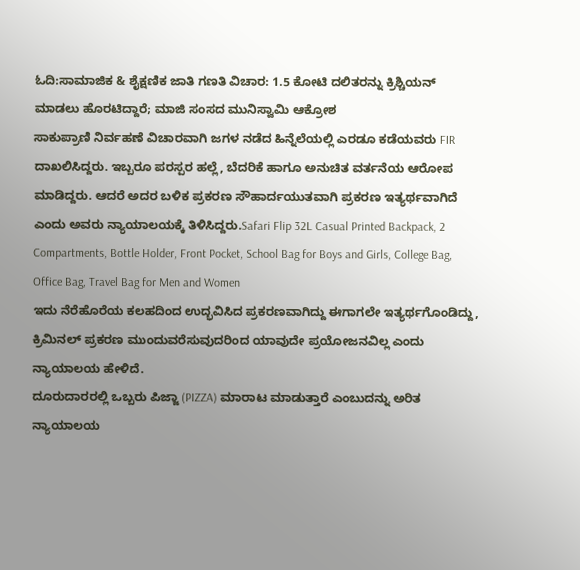ಓದಿ:ಸಾಮಾಜಿಕ & ಶೈಕ್ಷಣಿಕ ಜಾತಿ ಗಣತಿ ವಿಚಾರ: 1.5 ಕೋಟಿ ದಲಿತರನ್ನು ಕ್ರಿಶ್ಚಿಯನ್ ಮಾಡಲು ಹೊರಟಿದ್ದಾರೆ; ಮಾಜಿ ಸಂಸದ ಮುನಿಸ್ವಾಮಿ ಆಕ್ರೋಶ
ಸಾಕುಪ್ರಾಣಿ ನಿರ್ವಹಣೆ ವಿಚಾರವಾಗಿ ಜಗಳ ನಡೆದ ಹಿನ್ನೆಲೆಯಲ್ಲಿ ಎರಡೂ ಕಡೆಯವರು FIR ದಾಖಲಿಸಿದ್ದರು. ಇಬ್ಬರೂ ಪರಸ್ಪರ ಹಲ್ಲೆ, ಬೆದರಿಕೆ ಹಾಗೂ ಅನುಚಿತ ವರ್ತನೆಯ ಆರೋಪ ಮಾಡಿದ್ದರು. ಆದರೆ ಅದರ ಬಳಿಕ ಪ್ರಕರಣ ಸೌಹಾರ್ದಯುತವಾಗಿ ಪ್ರಕರಣ ಇತ್ಯರ್ಥವಾಗಿದೆ ಎಂದು ಅವರು ನ್ಯಾಯಾಲಯಕ್ಕೆ ತಿಳಿಸಿದ್ದರು.Safari Flip 32L Casual Printed Backpack, 2 Compartments, Bottle Holder, Front Pocket, School Bag for Boys and Girls, College Bag, Office Bag, Travel Bag for Men and Women
ಇದು ನೆರೆಹೊರೆಯ ಕಲಹದಿಂದ ಉದ್ಭವಿಸಿದ ಪ್ರಕರಣವಾಗಿದ್ದು ಈಗಾಗಲೇ ಇತ್ಯರ್ಥಗೊಂಡಿದ್ದು, ಕ್ರಿಮಿನಲ್ ಪ್ರಕರಣ ಮುಂದುವರೆಸುವುದರಿಂದ ಯಾವುದೇ ಪ್ರಯೋಜನವಿಲ್ಲ ಎಂದು ನ್ಯಾಯಾಲಯ ಹೇಳಿದೆ.
ದೂರುದಾರರಲ್ಲಿ ಒಬ್ಬರು ಪಿಜ್ಜಾ (PIZZA) ಮಾರಾಟ ಮಾಡುತ್ತಾರೆ ಎಂಬುದನ್ನು ಅರಿತ ನ್ಯಾಯಾಲಯ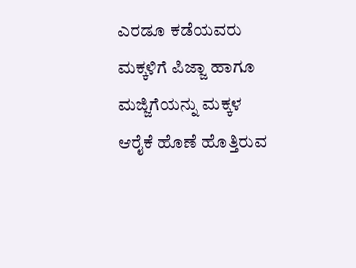ಎರಡೂ ಕಡೆಯವರು ಮಕ್ಕಳಿಗೆ ಪಿಜ್ಜಾ ಹಾಗೂ ಮಜ್ಜಿಗೆಯನ್ನು ಮಕ್ಕಳ ಆರೈಕೆ ಹೊಣೆ ಹೊತ್ತಿರುವ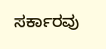ಸರ್ಕಾರವು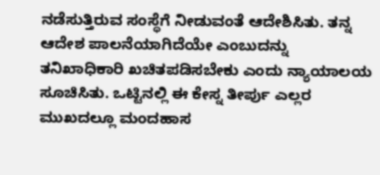ನಡೆಸುತ್ತಿರುವ ಸಂಸ್ಥೆಗೆ ನೀಡುವಂತೆ ಆದೇಶಿಸಿತು. ತನ್ನ ಆದೇಶ ಪಾಲನೆಯಾಗಿದೆಯೇ ಎಂಬುದನ್ನು ತನಿಖಾಧಿಕಾರಿ ಖಚಿತಪಡಿಸಬೇಕು ಎಂದು ನ್ಯಾಯಾಲಯ ಸೂಚಿಸಿತು. ಒಟ್ಟಿನಲ್ಲಿ ಈ ಕೇಸ್ನ ತೀರ್ಪು ಎಲ್ಲರ ಮುಖದಲ್ಲೂ ಮಂದಹಾಸ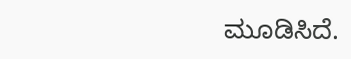ಮೂಡಿಸಿದೆ.